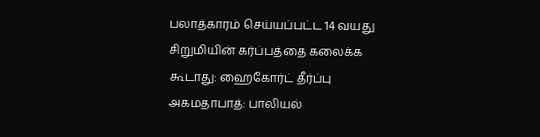பலாத்காரம் செய்யப்பட்ட 14 வயது சிறுமியின் கர்ப்பத்தை கலைக்க கூடாது: ஹைகோர்ட் தீர்ப்பு
அகமதாபாத்: பாலியல்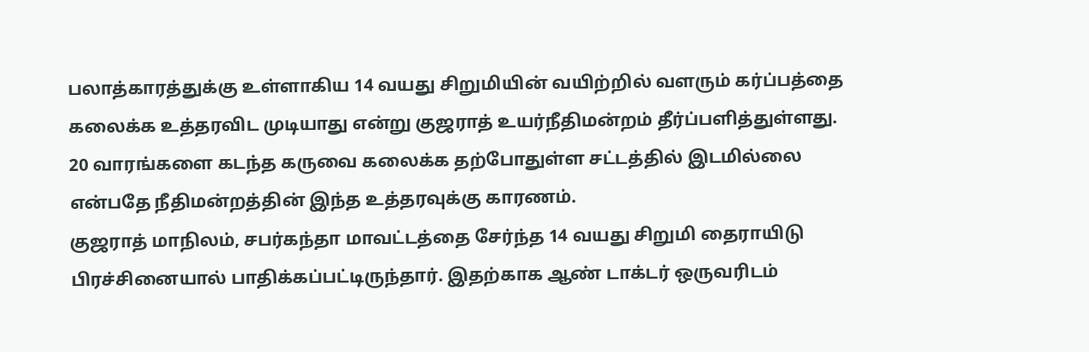பலாத்காரத்துக்கு உள்ளாகிய 14 வயது சிறுமியின் வயிற்றில் வளரும் கர்ப்பத்தை கலைக்க உத்தரவிட முடியாது என்று குஜராத் உயர்நீதிமன்றம் தீர்ப்பளித்துள்ளது. 20 வாரங்களை கடந்த கருவை கலைக்க தற்போதுள்ள சட்டத்தில் இடமில்லை என்பதே நீதிமன்றத்தின் இந்த உத்தரவுக்கு காரணம்.
குஜராத் மாநிலம், சபர்கந்தா மாவட்டத்தை சேர்ந்த 14 வயது சிறுமி தைராயிடு பிரச்சினையால் பாதிக்கப்பட்டிருந்தார். இதற்காக ஆண் டாக்டர் ஒருவரிடம்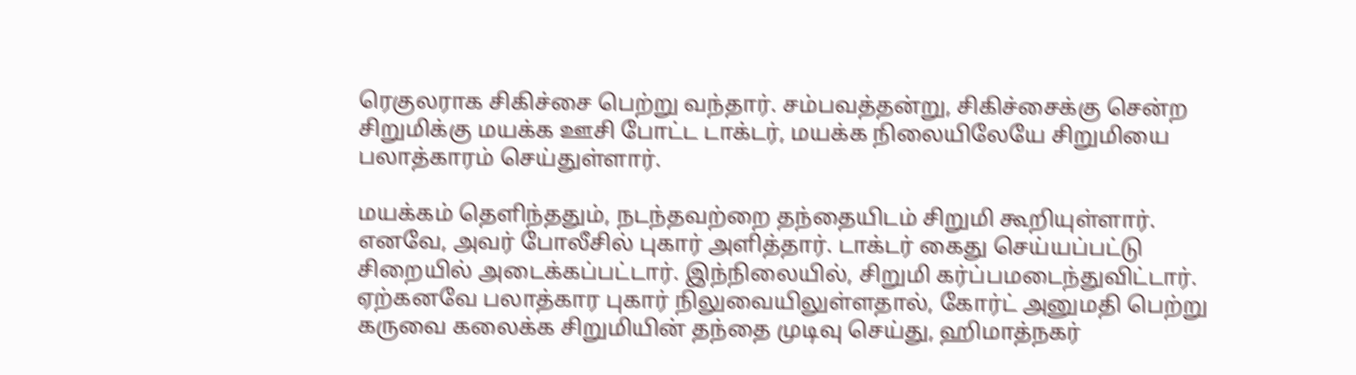ரெகுலராக சிகிச்சை பெற்று வந்தார். சம்பவத்தன்று, சிகிச்சைக்கு சென்ற சிறுமிக்கு மயக்க ஊசி போட்ட டாக்டர், மயக்க நிலையிலேயே சிறுமியை பலாத்காரம் செய்துள்ளார்.

மயக்கம் தெளிந்ததும், நடந்தவற்றை தந்தையிடம் சிறுமி கூறியுள்ளார். எனவே, அவர் போலீசில் புகார் அளித்தார். டாக்டர் கைது செய்யப்பட்டு சிறையில் அடைக்கப்பட்டார். இந்நிலையில், சிறுமி கர்ப்பமடைந்துவிட்டார். ஏற்கனவே பலாத்கார புகார் நிலுவையிலுள்ளதால், கோர்ட் அனுமதி பெற்று கருவை கலைக்க சிறுமியின் தந்தை முடிவு செய்து, ஹிமாத்நகர்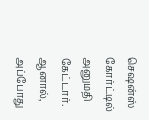செஷன்ஸ் கோர்ட்டில் அனுமதி கேட்டார்.
ஆனால், அப்போது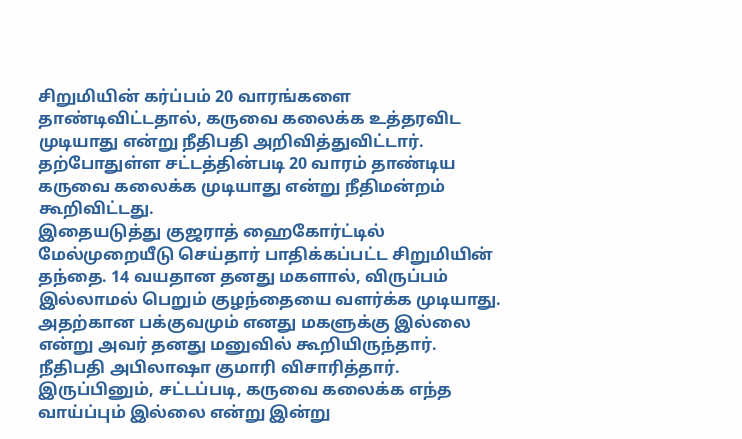சிறுமியின் கர்ப்பம் 20 வாரங்களை தாண்டிவிட்டதால், கருவை கலைக்க உத்தரவிட முடியாது என்று நீதிபதி அறிவித்துவிட்டார். தற்போதுள்ள சட்டத்தின்படி 20 வாரம் தாண்டிய கருவை கலைக்க முடியாது என்று நீதிமன்றம் கூறிவிட்டது.
இதையடுத்து குஜராத் ஹைகோர்ட்டில் மேல்முறையீடு செய்தார் பாதிக்கப்பட்ட சிறுமியின் தந்தை. 14 வயதான தனது மகளால், விருப்பம் இல்லாமல் பெறும் குழந்தையை வளர்க்க முடியாது. அதற்கான பக்குவமும் எனது மகளுக்கு இல்லை என்று அவர் தனது மனுவில் கூறியிருந்தார்.
நீதிபதி அபிலாஷா குமாரி விசாரித்தார். இருப்பினும், சட்டப்படி, கருவை கலைக்க எந்த வாய்ப்பும் இல்லை என்று இன்று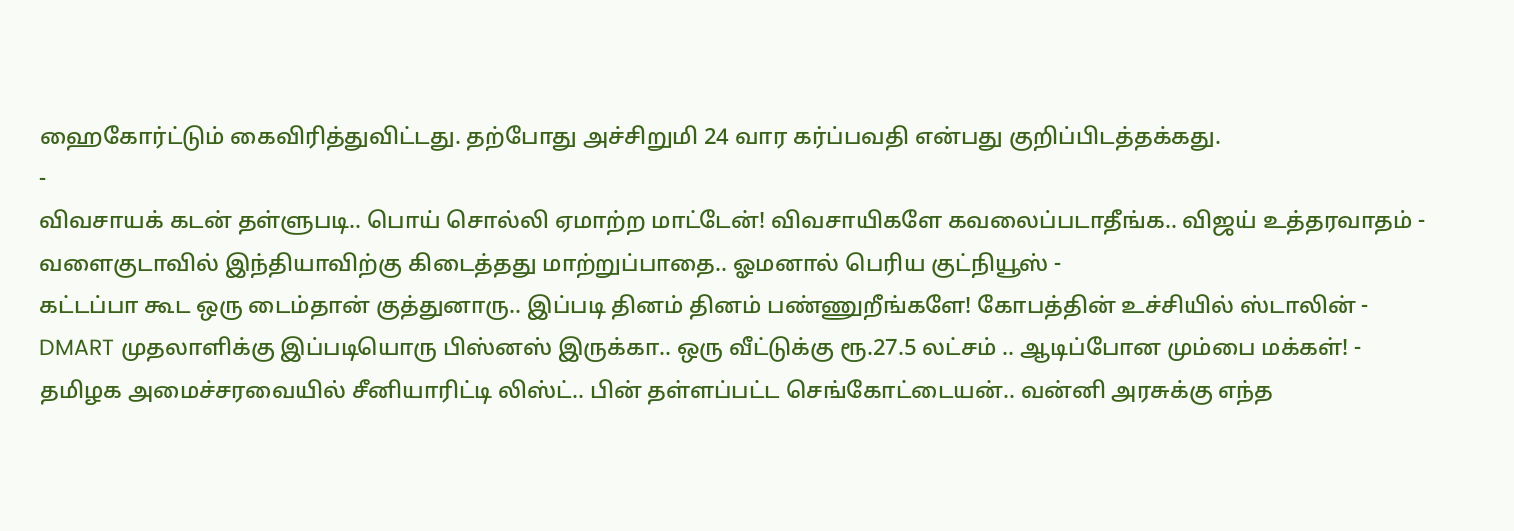ஹைகோர்ட்டும் கைவிரித்துவிட்டது. தற்போது அச்சிறுமி 24 வார கர்ப்பவதி என்பது குறிப்பிடத்தக்கது.
-
விவசாயக் கடன் தள்ளுபடி.. பொய் சொல்லி ஏமாற்ற மாட்டேன்! விவசாயிகளே கவலைப்படாதீங்க.. விஜய் உத்தரவாதம் -
வளைகுடாவில் இந்தியாவிற்கு கிடைத்தது மாற்றுப்பாதை.. ஓமனால் பெரிய குட்நியூஸ் -
கட்டப்பா கூட ஒரு டைம்தான் குத்துனாரு.. இப்படி தினம் தினம் பண்ணுறீங்களே! கோபத்தின் உச்சியில் ஸ்டாலின் -
DMART முதலாளிக்கு இப்படியொரு பிஸ்னஸ் இருக்கா.. ஒரு வீட்டுக்கு ரூ.27.5 லட்சம் .. ஆடிப்போன மும்பை மக்கள்! -
தமிழக அமைச்சரவையில் சீனியாரிட்டி லிஸ்ட்.. பின் தள்ளப்பட்ட செங்கோட்டையன்.. வன்னி அரசுக்கு எந்த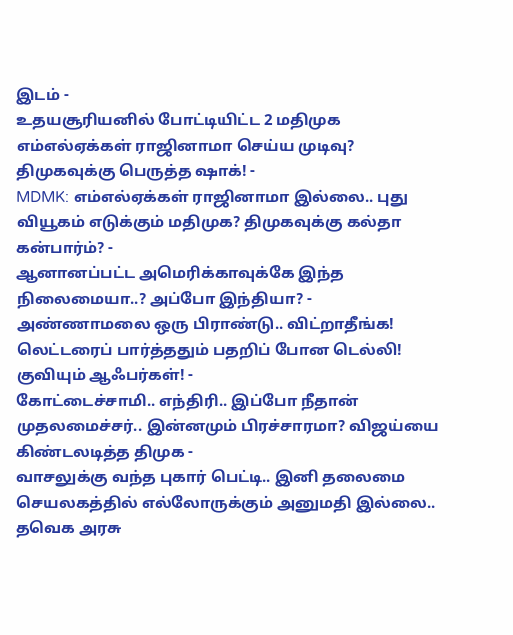இடம் -
உதயசூரியனில் போட்டியிட்ட 2 மதிமுக எம்எல்ஏக்கள் ராஜினாமா செய்ய முடிவு? திமுகவுக்கு பெருத்த ஷாக்! -
MDMK: எம்எல்ஏக்கள் ராஜினாமா இல்லை.. புது வியூகம் எடுக்கும் மதிமுக? திமுகவுக்கு கல்தா கன்பார்ம்? -
ஆனானப்பட்ட அமெரிக்காவுக்கே இந்த நிலைமையா..? அப்போ இந்தியா? -
அண்ணாமலை ஒரு பிராண்டு.. விட்றாதீங்க! லெட்டரைப் பார்த்ததும் பதறிப் போன டெல்லி! குவியும் ஆஃபர்கள்! -
கோட்டைச்சாமி.. எந்திரி.. இப்போ நீதான் முதலமைச்சர்.. இன்னமும் பிரச்சாரமா? விஜய்யை கிண்டலடித்த திமுக -
வாசலுக்கு வந்த புகார் பெட்டி.. இனி தலைமை செயலகத்தில் எல்லோருக்கும் அனுமதி இல்லை.. தவெக அரசு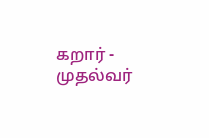கறார் -
முதல்வர்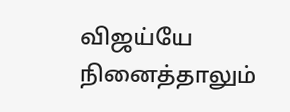விஜய்யே நினைத்தாலும்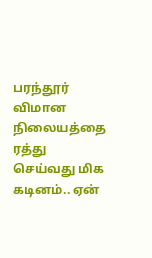பரந்தூர் விமான நிலையத்தை ரத்து செய்வது மிக கடினம்.. ஏன்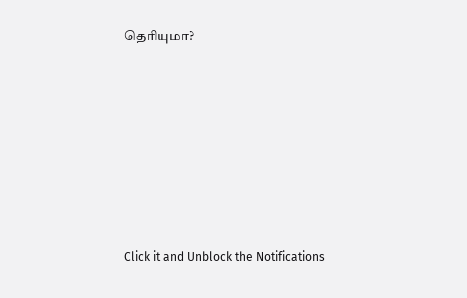தெரியுமா?












Click it and Unblock the Notifications